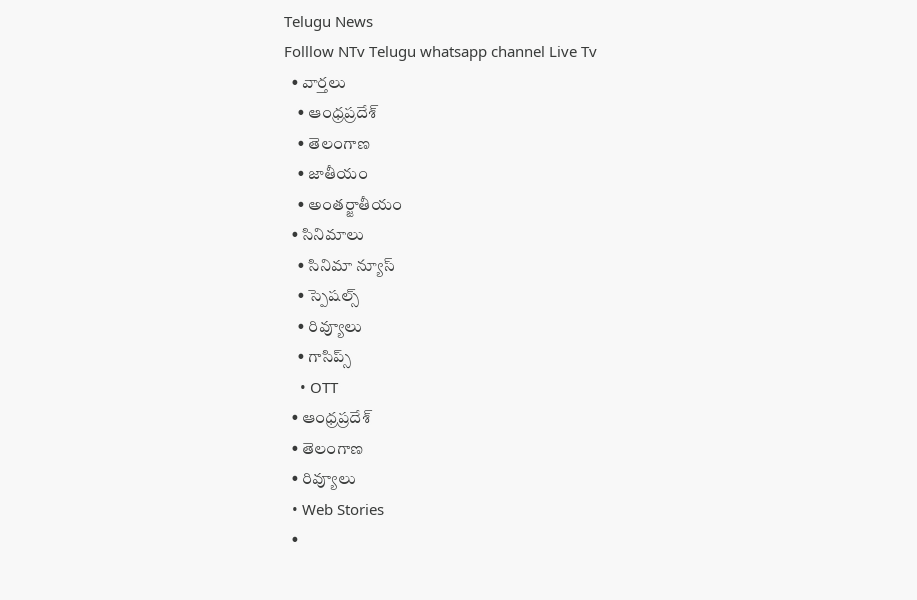Telugu News
Folllow NTv Telugu whatsapp channel Live Tv
  • వార్తలు
    • ఆంధ్రప్రదేశ్
    • తెలంగాణ
    • జాతీయం
    • అంతర్జాతీయం
  • సినిమాలు
    • సినిమా న్యూస్
    • స్పెషల్స్
    • రివ్యూలు
    • గాసిప్స్
    • OTT
  • ఆంధ్రప్రదేశ్
  • తెలంగాణ
  • రివ్యూలు
  • Web Stories
  •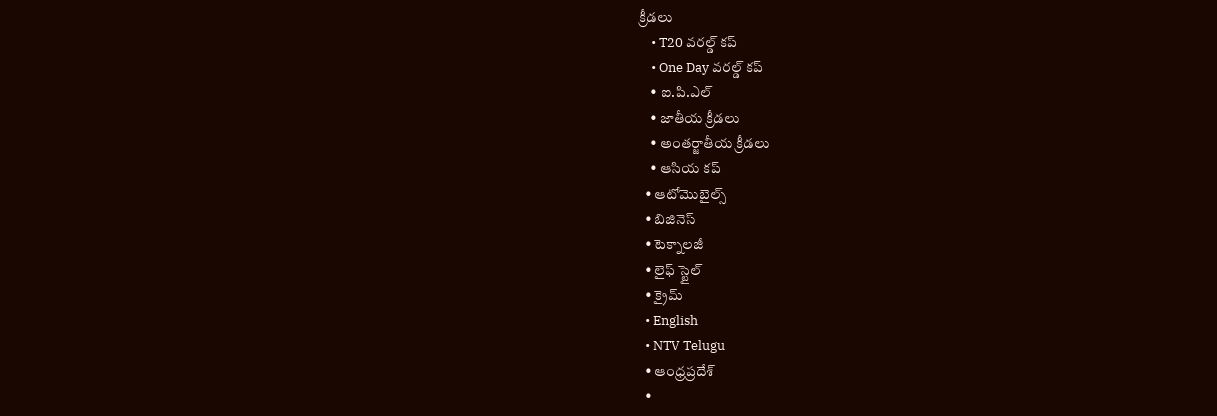క్రీడలు
    • T20 వరల్డ్ కప్
    • One Day వరల్డ్ కప్
    • ఐ.పి.ఎల్
    • జాతీయ క్రీడలు
    • అంతర్జాతీయ క్రీడలు
    • ఆసియ కప్
  • ఆటోమొబైల్స్
  • బిజినెస్‌
  • టెక్నాలజీ
  • లైఫ్ స్టైల్
  • క్రైమ్
  • English
  • NTV Telugu
  • ఆంధ్రప్రదేశ్
  •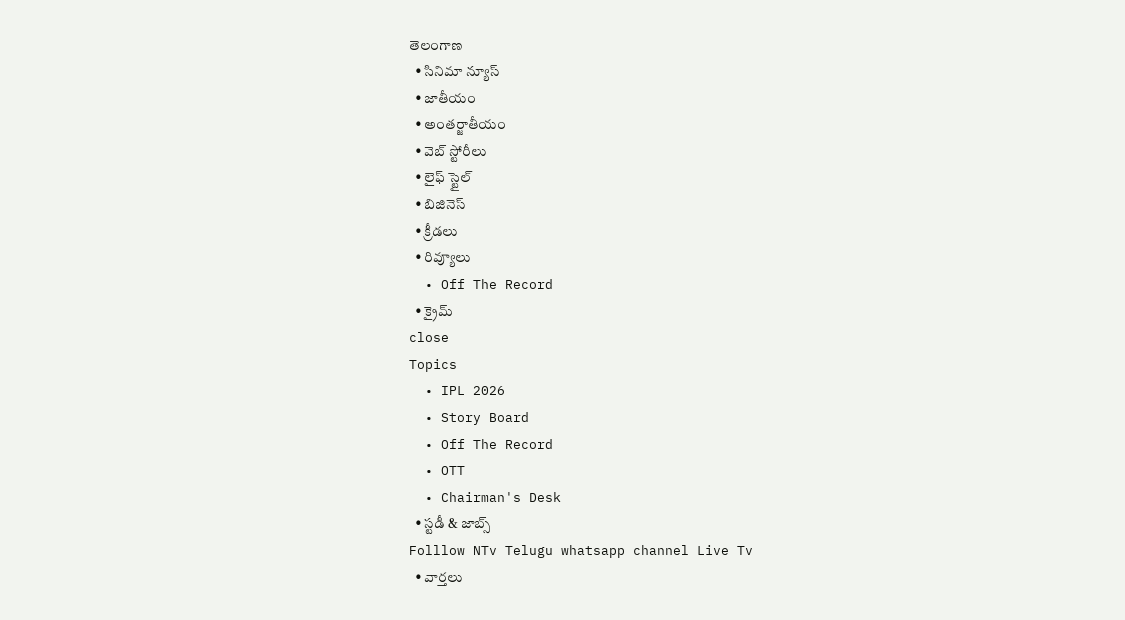తెలంగాణ
  • సినిమా న్యూస్
  • జాతీయం
  • అంతర్జాతీయం
  • వెబ్ స్టోరీలు
  • లైఫ్ స్టైల్
  • బిజినెస్‌
  • క్రీడలు
  • రివ్యూలు
  • Off The Record
  • క్రైమ్
close
Topics
  • IPL 2026
  • Story Board
  • Off The Record
  • OTT
  • Chairman's Desk
  • స్టడీ & జాబ్స్
Folllow NTv Telugu whatsapp channel Live Tv
  • వార్తలు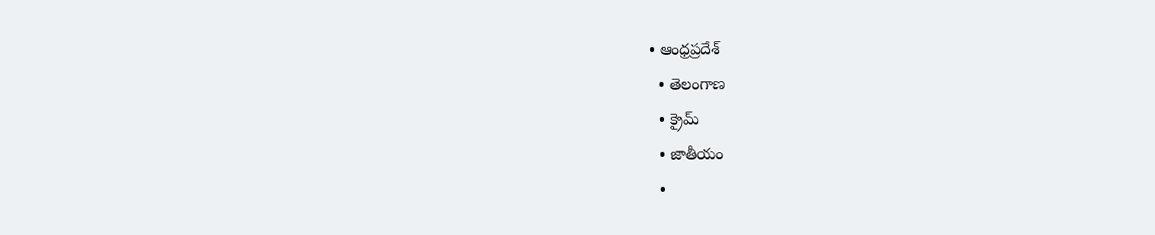• ఆంధ్రప్రదేశ్
  • తెలంగాణ
  • క్రైమ్
  • జాతీయం
  •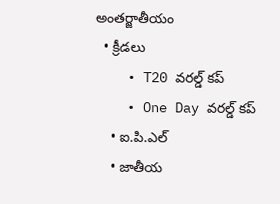అంతర్జాతీయం
  • క్రీడలు
    • T20 వరల్డ్ కప్
    • One Day వరల్డ్ కప్
    • ఐ.పి.ఎల్
    • జాతీయ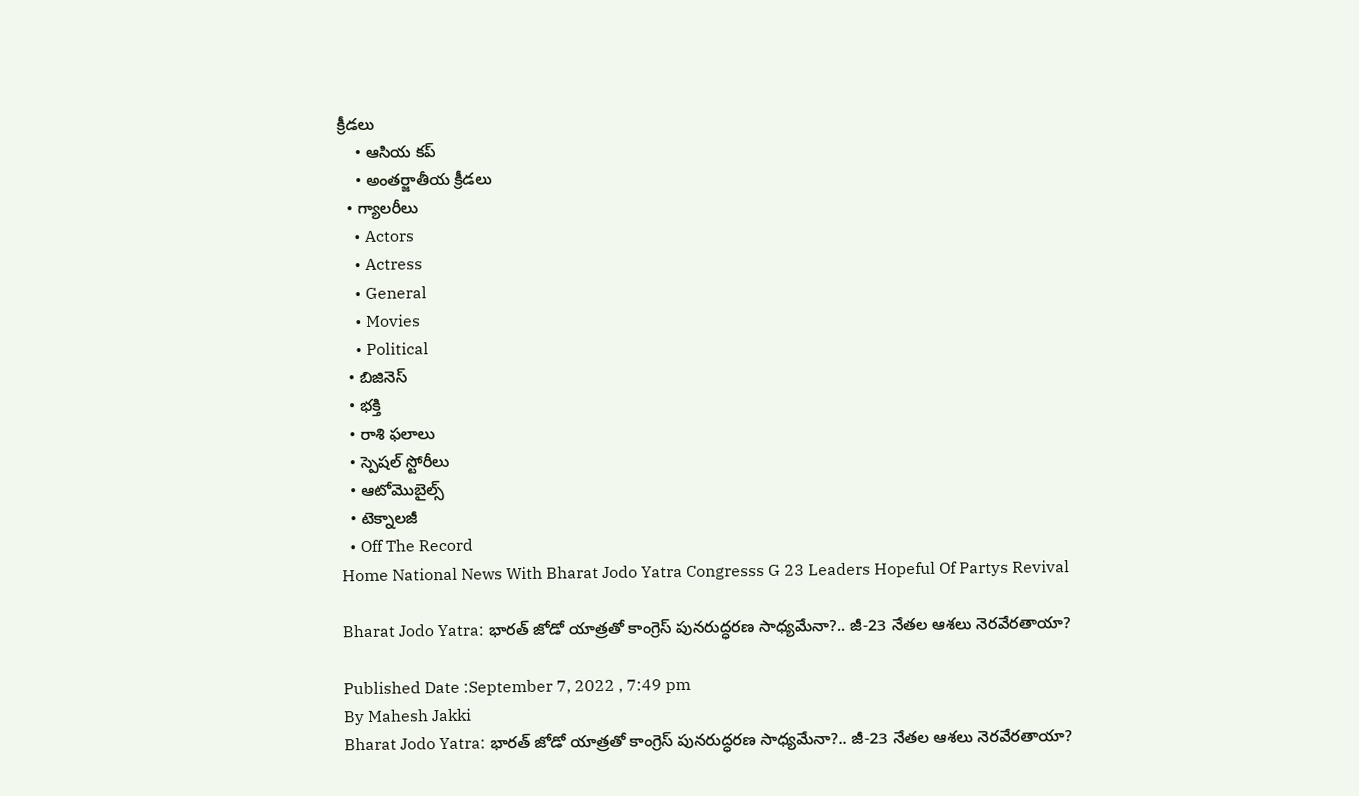క్రీడలు
    • ఆసియ కప్
    • అంతర్జాతీయ క్రీడలు
  • గ్యాలరీలు
    • Actors
    • Actress
    • General
    • Movies
    • Political
  • బిజినెస్‌
  • భక్తి
  • రాశి ఫలాలు
  • స్పెషల్‌ స్టోరీలు
  • ఆటోమొబైల్స్
  • టెక్నాలజీ
  • Off The Record
Home National News With Bharat Jodo Yatra Congresss G 23 Leaders Hopeful Of Partys Revival

Bharat Jodo Yatra: భారత్ జోడో యాత్రతో కాంగ్రెస్ పునరుద్ధరణ సాధ్యమేనా?.. జీ-23 నేతల ఆశలు నెరవేరతాయా?

Published Date :September 7, 2022 , 7:49 pm
By Mahesh Jakki
Bharat Jodo Yatra: భారత్ జోడో యాత్రతో కాంగ్రెస్ పునరుద్ధరణ సాధ్యమేనా?.. జీ-23 నేతల ఆశలు నెరవేరతాయా?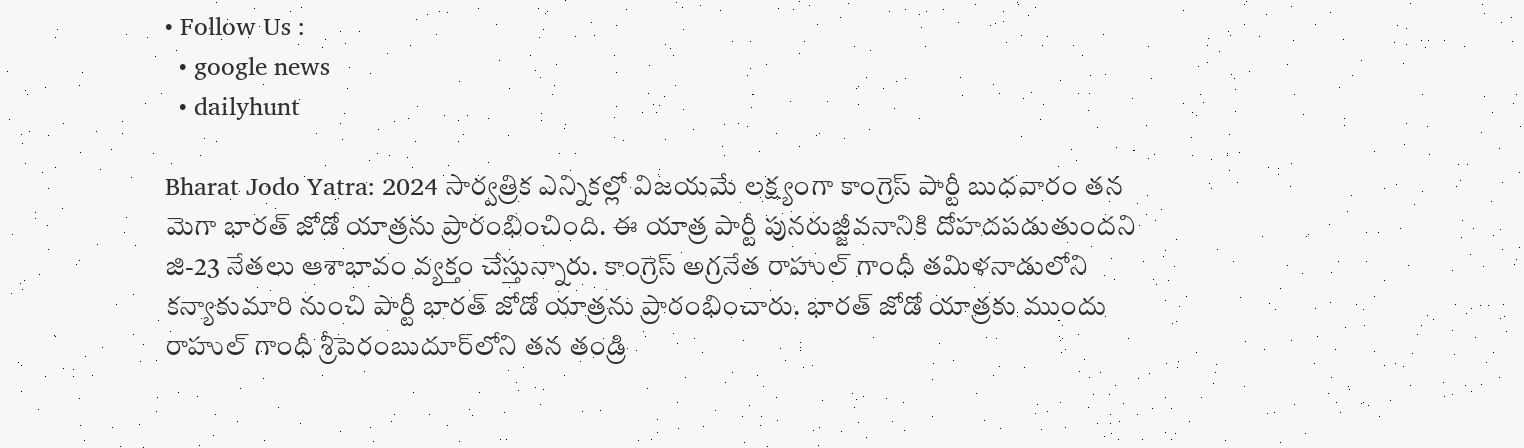• Follow Us :
  • google news
  • dailyhunt

Bharat Jodo Yatra: 2024 సార్వత్రిక ఎన్నిక‌ల్లో విజ‌య‌మే లక్ష్యంగా కాంగ్రెస్ పార్టీ బుధవారం తన మెగా భారత్ జోడో యాత్రను ప్రారంభించింది. ఈ యాత్ర పార్టీ పునరుజ్జీవనానికి దోహదపడుతుందని జి-23 నేతలు ఆశాభావం వ్యక్తం చేస్తున్నారు. కాంగ్రెస్ అగ్రనేత రాహుల్ గాంధీ తమిళనాడులోని కన్యాకుమారి నుంచి పార్టీ భారత్ జోడో యాత్రను ప్రారంభించారు. భారత్ జోడో యాత్రకు ముందు రాహుల్ గాంధీ శ్రీపెరంబుదూర్‌లోని తన తండ్రి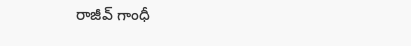రాజీవ్ గాంధీ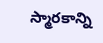స్మారకాన్ని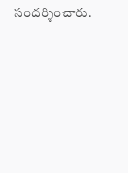సందర్శించారు.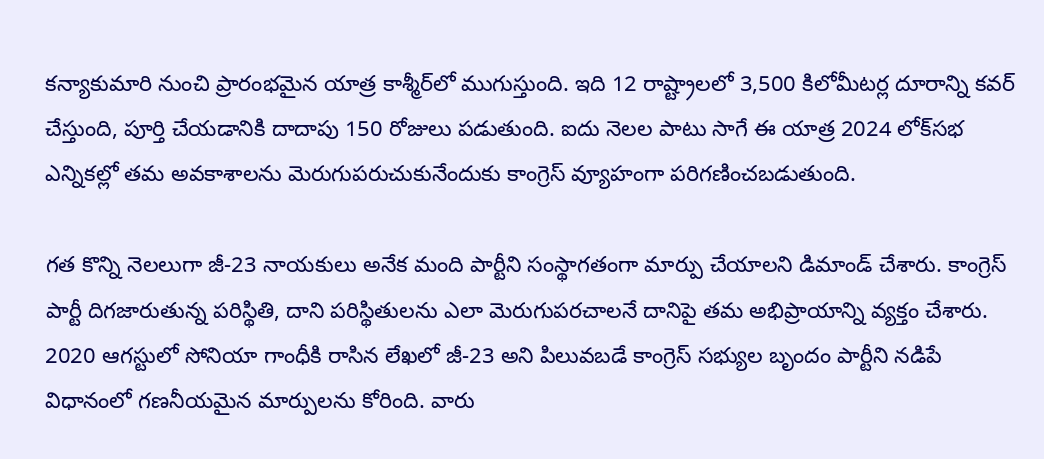కన్యాకుమారి నుంచి ప్రారంభమైన యాత్ర కాశ్మీర్‌లో ముగుస్తుంది. ఇది 12 రాష్ట్రాలలో 3,500 కిలోమీటర్ల దూరాన్ని కవర్ చేస్తుంది, పూర్తి చేయడానికి దాదాపు 150 రోజులు పడుతుంది. ఐదు నెలల పాటు సాగే ఈ యాత్ర 2024 లోక్‌సభ ఎన్నికల్లో తమ అవకాశాలను మెరుగుపరుచుకునేందుకు కాంగ్రెస్ వ్యూహంగా పరిగణించబడుతుంది.

గత కొన్ని నెలలుగా జీ-23 నాయకులు అనేక మంది పార్టీని సంస్థాగతంగా మార్పు చేయాలని డిమాండ్ చేశారు. కాంగ్రెస్ పార్టీ దిగజారుతున్న పరిస్థితి, దాని పరిస్థితులను ఎలా మెరుగుపరచాలనే దానిపై తమ అభిప్రాయాన్ని వ్యక్తం చేశారు. 2020 ఆగస్టులో సోనియా గాంధీకి రాసిన లేఖలో జీ-23 అని పిలువబడే కాంగ్రెస్ సభ్యుల బృందం పార్టీని నడిపే విధానంలో గణనీయమైన మార్పులను కోరింది. వారు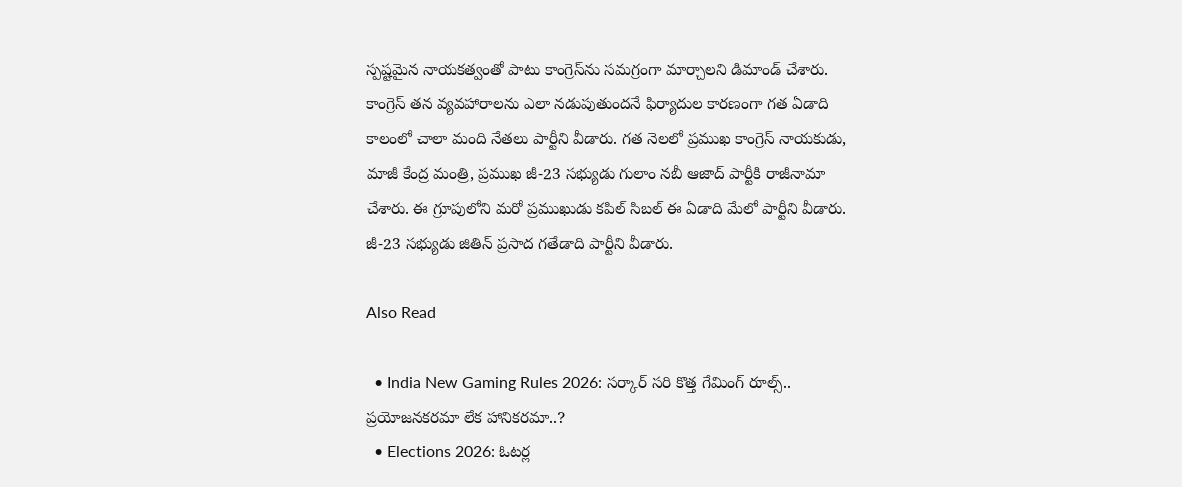స్పష్టమైన నాయకత్వంతో పాటు కాంగ్రెస్‌ను సమగ్రంగా మార్చాలని డిమాండ్ చేశారు. కాంగ్రెస్ తన వ్యవహారాలను ఎలా నడుపుతుందనే ఫిర్యాదుల కారణంగా గత ఏడాది కాలంలో చాలా మంది నేతలు పార్టీని వీడారు. గత నెలలో ప్రముఖ కాంగ్రెస్ నాయకుడు, మాజీ కేంద్ర మంత్రి, ప్రముఖ జీ-23 సభ్యుడు గులాం నబీ ఆజాద్ పార్టీకి రాజీనామా చేశారు. ఈ గ్రూపులోని మరో ప్రముఖుడు కపిల్ సిబల్ ఈ ఏడాది మేలో పార్టీని వీడారు. జీ-23 సభ్యుడు జితిన్ ప్రసాద గతేడాది పార్టీని వీడారు.

Also Read

  • India New Gaming Rules 2026: సర్కార్‌ సరి కొత్త గేమింగ్ రూల్స్‌.. ప్రయోజనకరమా లేక హానికరమా..?
  • Elections 2026: ఓటర్ల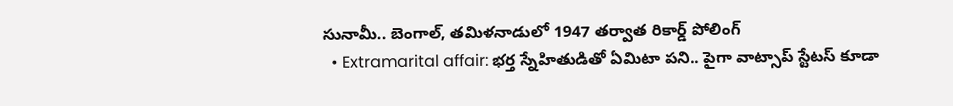సునామీ.. బెంగాల్, తమిళనాడులో 1947 తర్వాత రికార్డ్ పోలింగ్‌
  • Extramarital affair: భర్త స్నేహితుడితో ఏమిటా పని.. పైగా వాట్సాప్ స్టేటస్ కూడా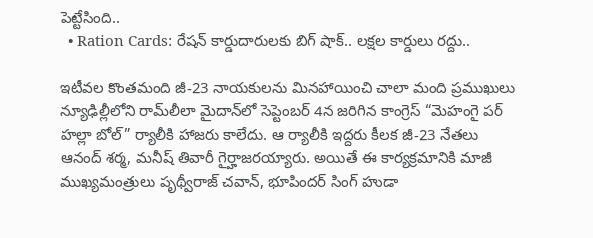పెట్టేసింది..
  • Ration Cards: రేషన్ కార్డుదారులకు బిగ్ షాక్.. లక్షల కార్డులు రద్దు..

ఇటీవల కొంతమంది జీ-23 నాయకులను మినహాయించి చాలా మంది ప్రముఖులు న్యూఢిల్లీలోని రామ్‌లీలా మైదాన్‌లో సెప్టెంబర్ 4న జరిగిన కాంగ్రెస్ “మెహంగై పర్ హల్లా బోల్” ర్యాలీకి హాజరు కాలేదు. ఆ ర్యాలీకి ఇద్దరు కీలక జీ-23 నేతలు ఆనంద్ శర్మ, మనీష్ తివారీ గైర్హాజరయ్యారు. అయితే ఈ కార్యక్రమానికి మాజీ ముఖ్యమంత్రులు పృథ్వీరాజ్ చవాన్, భూపిందర్ సింగ్ హుడా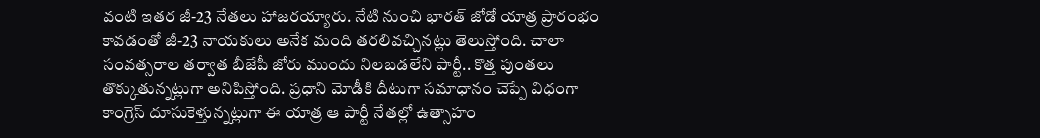వంటి ఇతర జీ-23 నేతలు హాజరయ్యారు. నేటి నుంచి భారత్ జోడో యాత్ర ప్రారంభం కావడంతో జీ-23 నాయకులు అనేక మంది తరలివచ్చినట్లు తెలుస్తోంది. చాలా సంవత్సరాల తర్వాత బీజేపీ జోరు ముందు నిలబడలేని పార్టీ.. కొత్త పుంతలు తొక్కుతున్నట్లుగా అనిపిస్తోంది. ప్రధాని మోడీకి దీటుగా సమాధానం చెప్పే విధంగా కాంగ్రెస్ దూసుకెళ్తున్నట్లుగా ఈ యాత్ర ఆ పార్టీ నేతల్లో ఉత్సాహం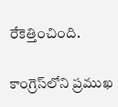రేకెత్తించింది.

కాంగ్రెస్‌లోని ప్రముఖ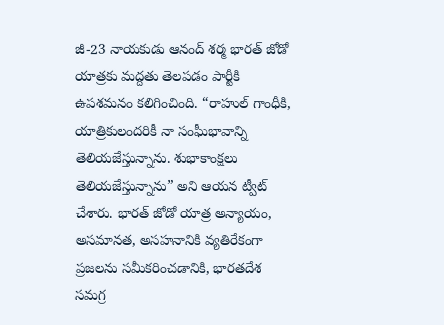జీ-23 నాయకుడు ఆనంద్ శర్మ భారత్ జోడో యాత్రకు మద్దతు తెలపడం పార్టీకి ఉపశమనం కలిగించింది. “రాహుల్ గాంధీకి, యాత్రికులందరికీ నా సంఘీభావాన్ని తెలియజేస్తున్నాను. శుభాకాంక్షలు తెలియజేస్తున్నాను” అని ఆయన ట్వీట్ చేశారు. భారత్ జోడో యాత్ర అన్యాయం, అసమానత, అసహనానికి వ్యతిరేకంగా ప్రజలను సమీకరించడానికి, భారతదేశ సమగ్ర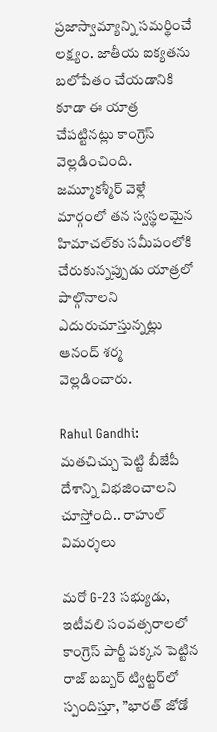ప్రజాస్వామ్యాన్ని సమర్థించే లక్ష్యం. జాతీయ ఐక్యతను బలోపేతం చేయడానికి కూడా ఈ యాత్ర చేపట్టినట్లు కాంగ్రెస్ వెల్లడించింది. జమ్మూకశ్మీర్ వెళ్లే మార్గంలో తన స్వస్థలమైన హిమాచల్‌కు సమీపంలోకి చేరుకున్నప్పుడు యాత్రలో పాల్గొనాలని ఎదురుచూస్తున్నట్లు ఆనంద్ శర్మ వెల్లడించారు.

Rahul Gandhi: మతచిచ్చు పెట్టి బీజేపీ దేశాన్ని విభజించాలని చూస్తోంది.. రాహుల్‌ విమర్శలు

మరో G-23 సభ్యుడు, ఇటీవలి సంవత్సరాలలో కాంగ్రెస్ పార్టీ పక్కన పెట్టిన రాజ్ బబ్బర్ ట్విట్టర్‌లో స్పందిస్తూ, ”భారత్ జోడో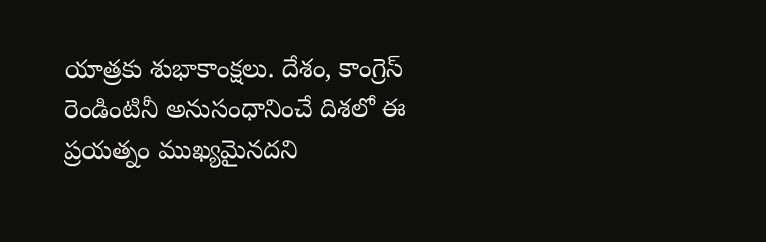యాత్రకు శుభాకాంక్షలు. దేశం, కాంగ్రెస్ రెండింటినీ అనుసంధానించే దిశలో ఈ ప్రయత్నం ముఖ్యమైనదని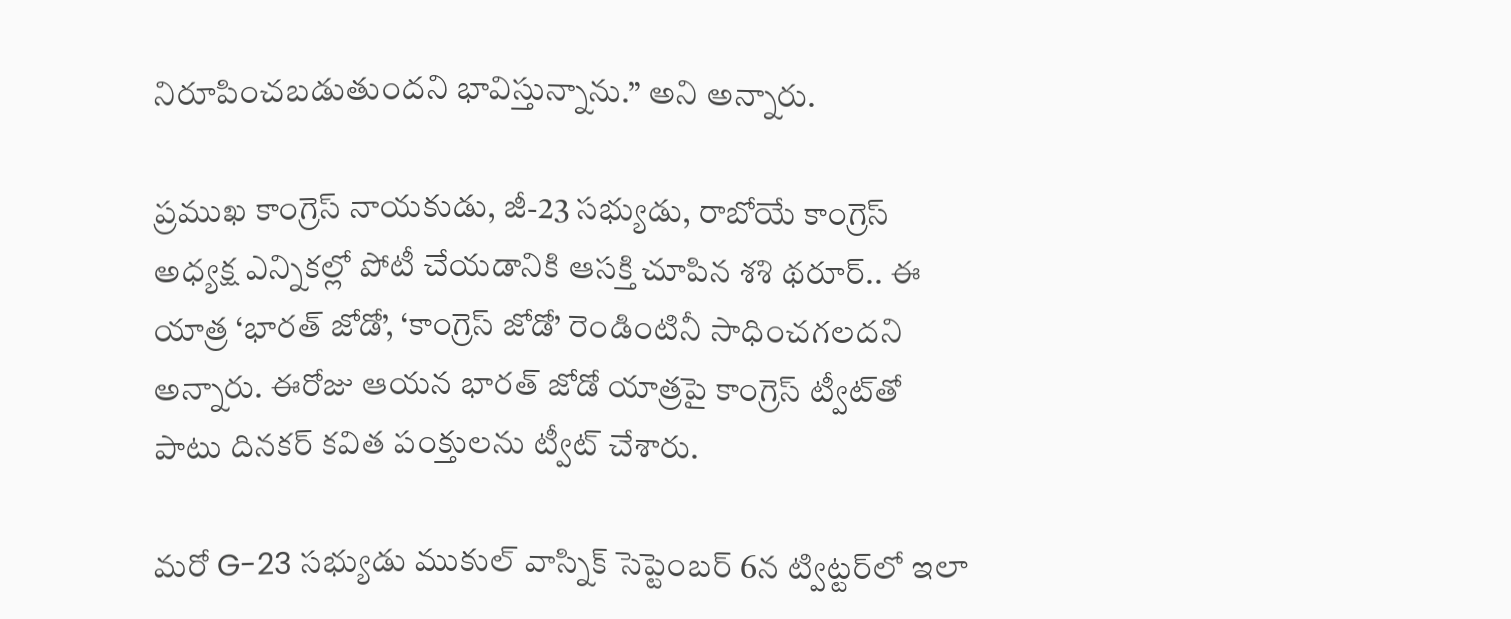నిరూపించబడుతుందని భావిస్తున్నాను.” అని అన్నారు.

ప్రముఖ కాంగ్రెస్ నాయకుడు, జీ-23 సభ్యుడు, రాబోయే కాంగ్రెస్ అధ్యక్ష ఎన్నికల్లో పోటీ చేయడానికి ఆసక్తి చూపిన శశి థరూర్.. ఈ యాత్ర ‘భారత్ జోడో’, ‘కాంగ్రెస్ జోడో’ రెండింటినీ సాధించగలదని అన్నారు. ఈరోజు ఆయన భారత్ జోడో యాత్రపై కాంగ్రెస్ ట్వీట్‌తో పాటు దినకర్ కవిత పంక్తులను ట్వీట్ చేశారు.

మరో G-23 సభ్యుడు ముకుల్ వాస్నిక్ సెప్టెంబర్ 6న ట్విట్టర్‌లో ఇలా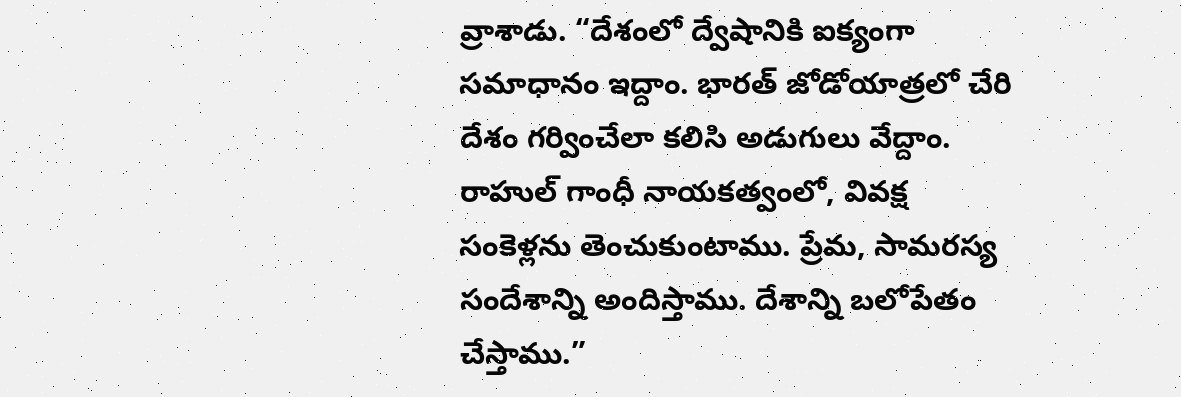వ్రాశాడు. “దేశంలో ద్వేషానికి ఐక్యంగా సమాధానం ఇద్దాం. భారత్ జోడోయాత్రలో చేరి దేశం గర్వించేలా కలిసి అడుగులు వేద్దాం. రాహుల్ గాంధీ నాయకత్వంలో, వివక్ష సంకెళ్లను తెంచుకుంటాము. ప్రేమ, సామరస్య సందేశాన్ని అందిస్తాము. దేశాన్ని బలోపేతం చేస్తాము.”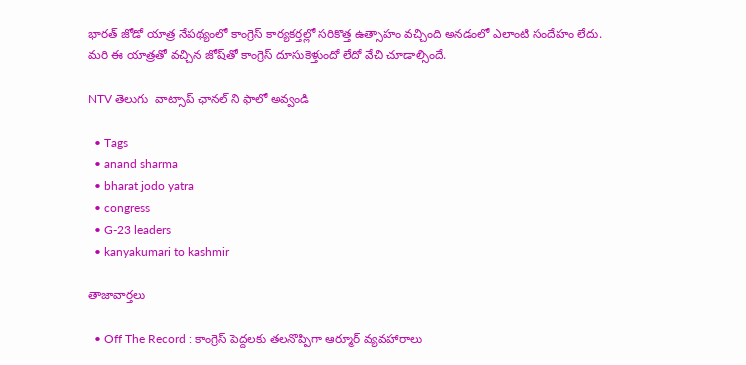భారత్ జోడో యాత్ర నేపథ్యంలో కాంగ్రెస్ కార్యకర్తల్లో సరికొత్త ఉత్సాహం వచ్చింది అనడంలో ఎలాంటి సందేహం లేదు. మరి ఈ యాత్రతో వచ్చిన జోష్‌తో కాంగ్రెస్ దూసుకెళ్తుందో లేదో వేచి చూడాల్సిందే.

NTV తెలుగు  వాట్సాప్ ఛానల్ ని ఫాలో అవ్వండి

  • Tags
  • anand sharma
  • bharat jodo yatra
  • congress
  • G-23 leaders
  • kanyakumari to kashmir

తాజావార్తలు

  • Off The Record : కాంగ్రెస్ పెద్దలకు తలనొప్పిగా ఆర్మూర్ వ్యవహారాలు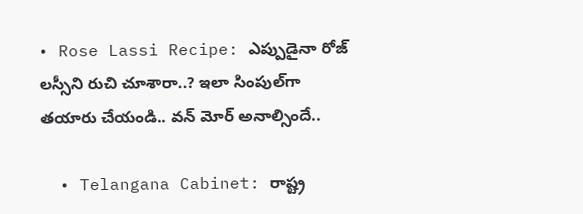• Rose Lassi Recipe: ఎప్పుడైనా రోజ్ లస్సీని రుచి చూశారా..? ఇలా సింపుల్‌గా తయారు చేయండి.. వన్‌ మోర్‌ అనాల్సిందే..

  • Telangana Cabinet: రాష్ట్ర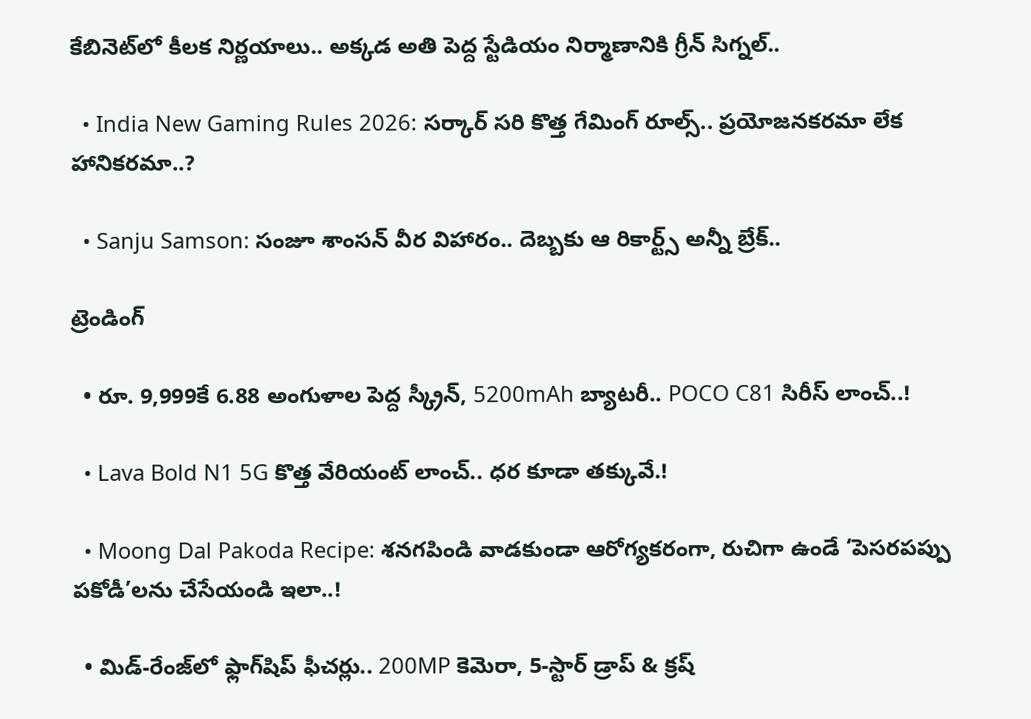కేబినెట్‌లో కీలక నిర్ణయాలు.. అక్కడ అతి పెద్ద స్టేడియం నిర్మాణానికి గ్రీన్ సిగ్నల్..

  • India New Gaming Rules 2026: సర్కార్‌ సరి కొత్త గేమింగ్ రూల్స్‌.. ప్రయోజనకరమా లేక హానికరమా..?

  • Sanju Samson: సంజూ శాంసన్ వీర విహారం.. దెబ్బకు ఆ రికార్ట్స్ అన్నీ బ్రేక్..

ట్రెండింగ్‌

  • రూ. 9,999కే 6.88 అంగుళాల పెద్ద స్క్రీన్, 5200mAh బ్యాటరీ.. POCO C81 సిరీస్ లాంచ్..!

  • Lava Bold N1 5G కొత్త వేరియంట్ లాంచ్.. ధర కూడా తక్కువే.!

  • Moong Dal Pakoda Recipe: శనగపిండి వాడకుండా ఆరోగ్యకరంగా, రుచిగా ఉండే ‘పెసరపప్పు పకోడీ’లను చేసేయండి ఇలా..!

  • మిడ్-రేంజ్‌లో ఫ్లాగ్‌షిప్ ఫీచర్లు.. 200MP కెమెరా, 5-స్టార్ డ్రాప్ & క్రష్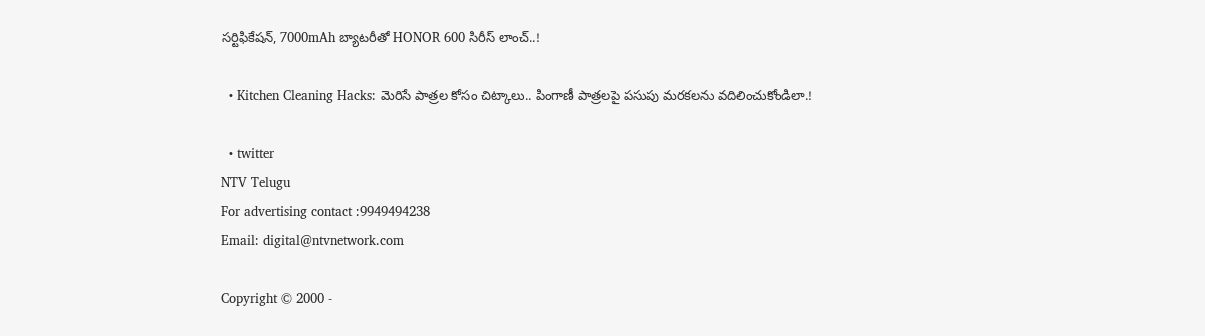సర్టిఫికేషన్, 7000mAh బ్యాటరీతో HONOR 600 సిరీస్ లాంచ్..!

  • Kitchen Cleaning Hacks: మెరిసే పాత్రల కోసం చిట్కాలు.. పింగాణీ పాత్రలపై పసుపు మరకలను వదిలించుకోండిలా.!

  • twitter
NTV Telugu
For advertising contact :9949494238
Email: digital@ntvnetwork.com

Copyright © 2000 -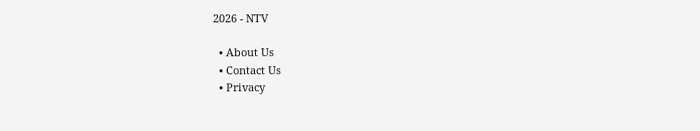2026 - NTV

  • About Us
  • Contact Us
  • Privacy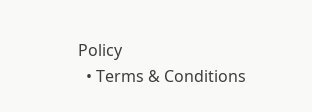Policy
  • Terms & Conditions